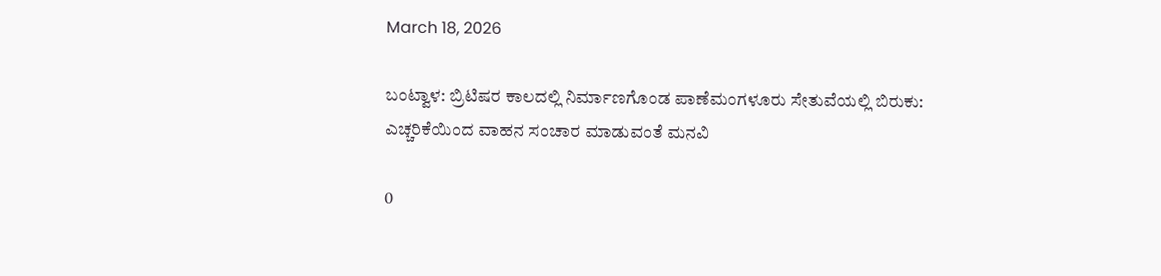March 18, 2026

ಬಂಟ್ವಾಳ: ಬ್ರಿಟಿಷರ ಕಾಲದಲ್ಲಿ ನಿರ್ಮಾಣಗೊಂಡ ಪಾಣೆಮಂಗಳೂರು ಸೇತುವೆಯಲ್ಲಿ ಬಿರುಕು:
ಎಚ್ಚರಿಕೆಯಿಂದ ವಾಹನ ಸಂಚಾರ ಮಾಡುವಂತೆ ಮನವಿ

0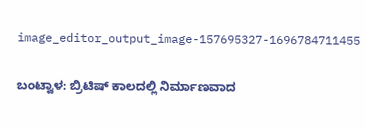image_editor_output_image-157695327-1696784711455

ಬಂಟ್ವಾಳ: ಬ್ರಿಟಿಷ್ ಕಾಲದಲ್ಲಿ ನಿರ್ಮಾಣವಾದ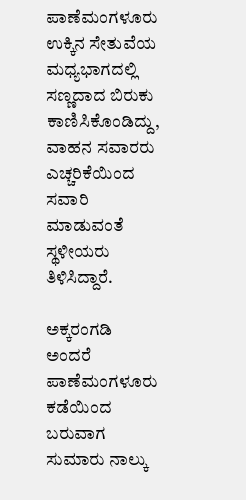ಪಾಣೆಮಂಗಳೂರು ಉಕ್ಕಿನ ಸೇತುವೆಯ ಮಧ್ಯಭಾಗದಲ್ಲಿ ಸಣ್ಣದಾದ ಬಿರುಕು ಕಾಣಿಸಿಕೊಂಡಿದ್ದು, ವಾಹನ ಸವಾರರು ಎಚ್ಚರಿಕೆಯಿಂದ ಸವಾರಿ ಮಾಡುವಂತೆ ಸ್ಥಳೀಯರು ತಿಳಿಸಿದ್ದಾರೆ.

ಅಕ್ಕರಂಗಡಿ ಅಂದರೆ ಪಾಣೆಮಂಗಳೂರು ಕಡೆಯಿಂದ ಬರುವಾಗ ಸುಮಾರು ನಾಲ್ಕು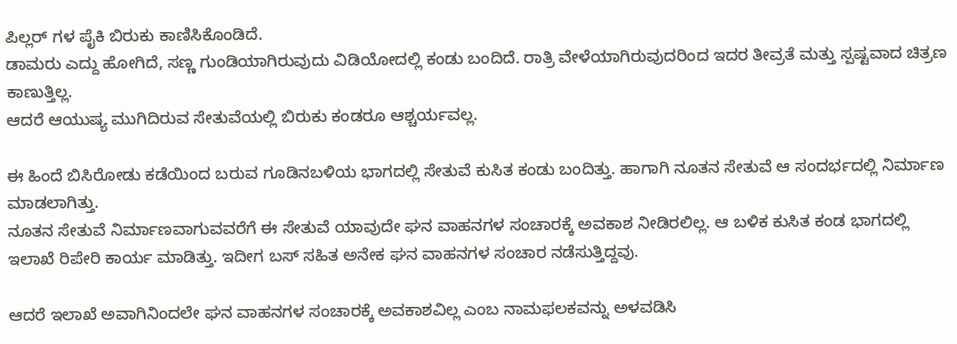ಪಿಲ್ಲರ್ ಗಳ ಪೈಕಿ ಬಿರುಕು ಕಾಣಿಸಿಕೊಂಡಿದೆ.
ಡಾಮರು ಎದ್ದು ಹೋಗಿದೆ, ಸಣ್ಣ ಗುಂಡಿಯಾಗಿರುವುದು ವಿಡಿಯೋದಲ್ಲಿ ಕಂಡು ಬಂದಿದೆ. ರಾತ್ರಿ ವೇಳೆಯಾಗಿರುವುದರಿಂದ ಇದರ ತೀವ್ರತೆ ಮತ್ತು ಸ್ಪಷ್ಟವಾದ ಚಿತ್ರಣ ಕಾಣುತ್ತಿಲ್ಲ.
ಆದರೆ ಆಯುಷ್ಯ ಮುಗಿದಿರುವ ಸೇತುವೆಯಲ್ಲಿ ಬಿರುಕು ಕಂಡರೂ ಆಶ್ಚರ್ಯವಲ್ಲ.

ಈ ಹಿಂದೆ ಬಿಸಿರೋಡು ಕಡೆಯಿಂದ ಬರುವ ಗೂಡಿನಬಳಿಯ ಭಾಗದಲ್ಲಿ ಸೇತುವೆ ಕುಸಿತ ಕಂಡು ಬಂದಿತ್ತು. ಹಾಗಾಗಿ ನೂತನ ಸೇತುವೆ ಆ ಸಂದರ್ಭದಲ್ಲಿ ನಿರ್ಮಾಣ ಮಾಡಲಾಗಿತ್ತು.
ನೂತನ ಸೇತುವೆ ‌ನಿರ್ಮಾಣವಾಗುವವರೆಗೆ ಈ ಸೇತುವೆ ಯಾವುದೇ ಘನ ವಾಹನಗಳ ಸಂಚಾರಕ್ಕೆ ಅವಕಾಶ ನೀಡಿರಲಿಲ್ಲ. ಆ ಬಳಿಕ ಕುಸಿತ ಕಂಡ ಭಾಗದಲ್ಲಿ ಇಲಾಖೆ ರಿಪೇರಿ ಕಾರ್ಯ ಮಾಡಿತ್ತು. ಇದೀಗ ಬಸ್ ಸಹಿತ ಅನೇಕ ಘನ ವಾಹನಗಳ ಸಂಚಾರ ನಡೆಸುತ್ತಿದ್ದವು.

ಆದರೆ ಇಲಾಖೆ ಅವಾಗಿನಿಂದಲೇ ಘನ ವಾಹನಗಳ ಸಂಚಾರಕ್ಕೆ ಅವಕಾಶವಿಲ್ಲ ಎಂಬ ನಾಮಫಲಕವನ್ನು ಅಳವಡಿಸಿ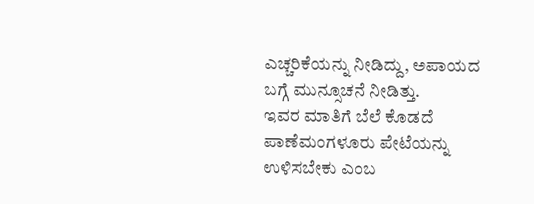ಎಚ್ಚರಿಕೆಯನ್ನು ನೀಡಿದ್ದು, ಅಪಾಯದ ಬಗ್ಗೆ ಮುನ್ಸೂಚನೆ ನೀಡಿತ್ತು.
ಇವರ ಮಾತಿಗೆ ಬೆಲೆ ಕೊಡದೆ ಪಾಣೆಮಂಗಳೂರು ಪೇಟೆಯನ್ನು ಉಳಿಸಬೇಕು ಎಂಬ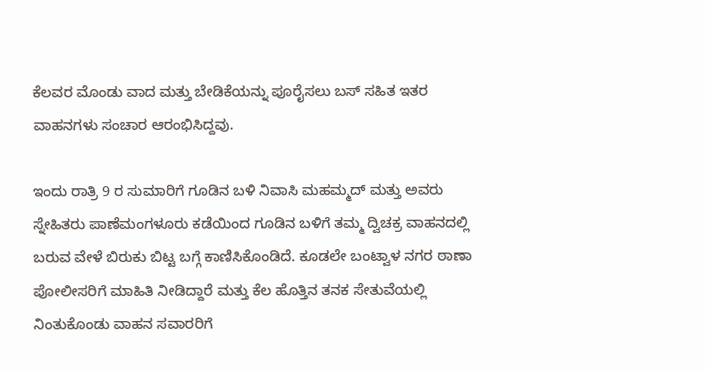ಕೆಲವರ ಮೊಂಡು ವಾದ ಮತ್ತು ಬೇಡಿಕೆಯನ್ನು ಪೂರೈಸಲು ಬಸ್ ಸಹಿತ ಇತರ ವಾಹನಗಳು ಸಂಚಾರ ಆರಂಭಿಸಿದ್ದವು.

ಇಂದು ರಾತ್ರಿ 9 ರ ಸುಮಾರಿಗೆ ಗೂಡಿನ ಬಳಿ ನಿವಾಸಿ ಮಹಮ್ಮದ್ ಮತ್ತು ಅವರು ಸ್ನೇಹಿತರು ಪಾಣೆಮಂಗಳೂರು ಕಡೆಯಿಂದ ಗೂಡಿನ ಬಳಿಗೆ ತಮ್ಮ ದ್ವಿಚಕ್ರ ವಾಹನದಲ್ಲಿ ಬರುವ ವೇಳೆ ಬಿರುಕು ಬಿಟ್ಟ ಬಗ್ಗೆ ಕಾಣಿಸಿಕೊಂಡಿದೆ. ಕೂಡಲೇ ಬಂಟ್ವಾಳ ನಗರ ಠಾಣಾ ಪೋಲೀಸರಿಗೆ ಮಾಹಿತಿ ನೀಡಿದ್ದಾರೆ ಮತ್ತು ಕೆಲ ಹೊತ್ತಿನ ತನಕ ಸೇತುವೆಯಲ್ಲಿ ನಿಂತುಕೊಂಡು ವಾಹನ ಸವಾರರಿಗೆ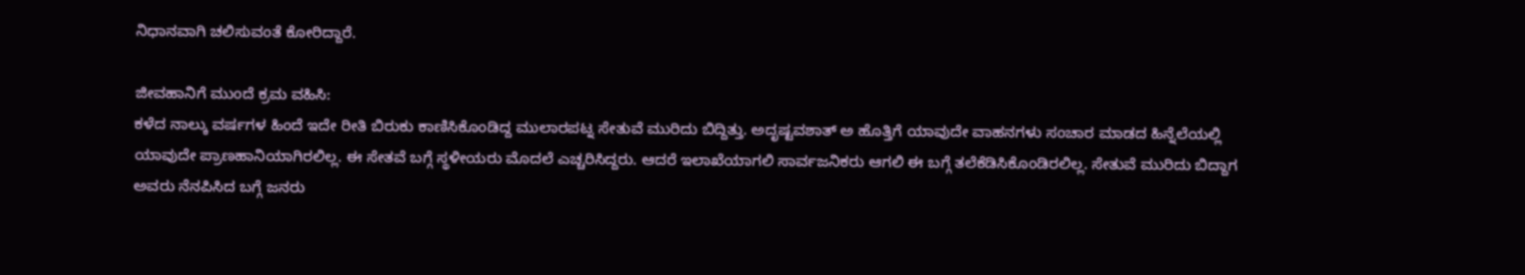ನಿಧಾನವಾಗಿ ಚಲಿಸುವಂತೆ ಕೋರಿದ್ದಾರೆ.

ಜೀವಹಾನಿಗೆ ಮುಂದೆ ಕ್ರಮ ವಹಿಸಿ:
ಕಳೆದ ನಾಲ್ಕು ವರ್ಷಗಳ ಹಿಂದೆ ಇದೇ ರೀತಿ ಬಿರುಕು ಕಾಣಿಸಿಕೊಂಡಿದ್ದ ಮುಲಾರಪಟ್ನ ಸೇತುವೆ ಮುರಿದು ಬಿದ್ದಿತ್ತು. ಅದೃಷ್ಟವಶಾತ್ ಅ ಹೊತ್ತಿಗೆ ಯಾವುದೇ ವಾಹನಗಳು ಸಂಚಾರ ಮಾಡದ ಹಿನ್ನೆಲೆಯಲ್ಲಿ ಯಾವುದೇ ಪ್ರಾಣಹಾನಿಯಾಗಿರಲಿಲ್ಲ. ಈ ಸೇತವೆ ಬಗ್ಗೆ ಸ್ಥಳೀಯರು ಮೊದಲೆ ಎಚ್ಚರಿಸಿದ್ದರು. ಆದರೆ ಇಲಾಖೆಯಾಗಲಿ ಸಾರ್ವಜನಿಕರು ಆಗಲಿ ಈ ಬಗ್ಗೆ ತಲೆಕೆಡಿಸಿಕೊಂಡಿರಲಿಲ್ಲ. ಸೇತುವೆ ಮುರಿದು ಬಿದ್ದಾಗ ಅವರು ನೆನಪಿಸಿದ ಬಗ್ಗೆ ಜನರು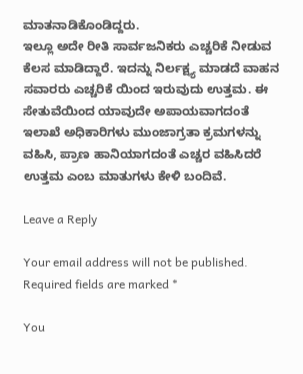ಮಾತನಾಡಿಕೊಂಡಿದ್ದರು.
ಇಲ್ಲೂ ಅದೇ ರೀತಿ ಸಾರ್ವಜನಿಕರು ಎಚ್ಚರಿಕೆ ನೀಡುವ ಕೆಲಸ ಮಾಡಿದ್ದಾರೆ. ಇದನ್ನು ನಿರ್ಲಕ್ಷ್ಯ ಮಾಡದೆ ವಾಹನ ಸವಾರರು ಎಚ್ಚರಿಕೆ ಯಿಂದ ಇರುವುದು ಉತ್ತಮ. ಈ ಸೇತುವೆಯಿಂದ ಯಾವುದೇ ಅಪಾಯವಾಗದಂತೆ ಇಲಾಖೆ ಅಧಿಕಾರಿಗಳು ಮುಂಜಾಗ್ರತಾ ಕ್ರಮಗಳನ್ನು ವಹಿಸಿ, ಪ್ರಾಣ ಹಾನಿಯಾಗದಂತೆ ಎಚ್ಚರ ವಹಿಸಿದರೆ ಉತ್ತಮ ಎಂಬ ಮಾತುಗಳು ಕೇಳಿ ಬಂದಿವೆ.

Leave a Reply

Your email address will not be published. Required fields are marked *

You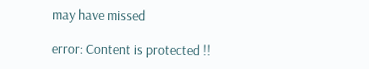may have missed

error: Content is protected !!